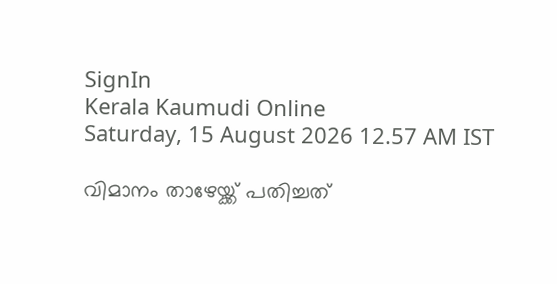SignIn
Kerala Kaumudi Online
Saturday, 15 August 2026 12.57 AM IST

വിമാനം താഴേയ്ക്ക് പതിച്ചത്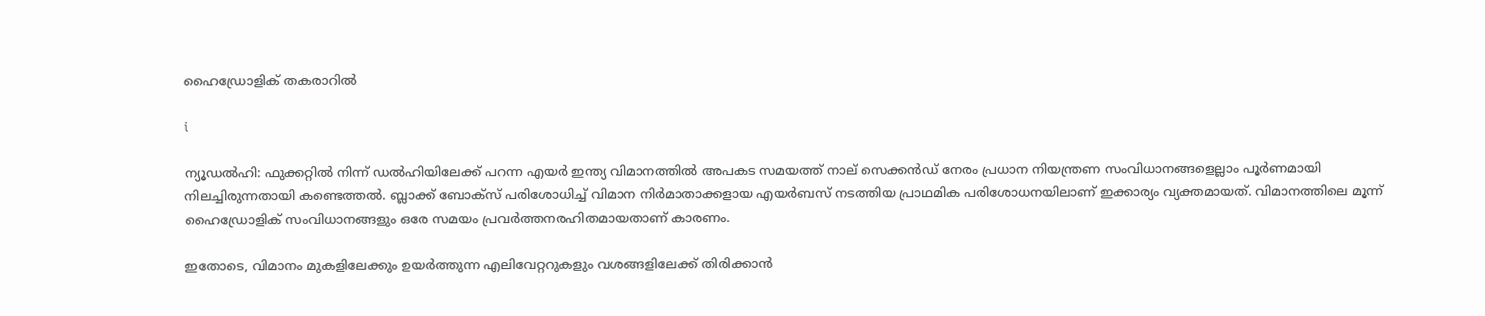ഹൈഡ്രോളിക് തകരാറിൽ

i

ന്യൂഡൽഹി: ഫുക്കറ്റിൽ നിന്ന് ഡൽഹിയിലേക്ക് പറന്ന എയർ ഇന്ത്യ വിമാനത്തിൽ അപകട സമയത്ത് നാല് സെക്കൻഡ് നേരം പ്രധാന നിയന്ത്രണ സംവിധാനങ്ങളെല്ലാം പൂർണമായി നിലച്ചിരുന്നതായി കണ്ടെത്തൽ. ബ്ലാക്ക് ബോക്സ് പരിശോധിച്ച് വിമാന നിർമാതാക്കളായ എയർബസ് നടത്തിയ പ്രാഥമിക പരിശോധനയിലാണ് ഇക്കാര്യം വ്യക്തമായത്. വിമാനത്തിലെ മൂന്ന് ഹൈഡ്രോളിക് സംവിധാനങ്ങളും ഒരേ സമയം പ്രവർത്തനരഹിതമായതാണ് കാരണം.

ഇതോടെ, വിമാനം മുകളിലേക്കും ഉയർത്തുന്ന എലിവേറ്ററുകളും വശങ്ങളിലേക്ക് തിരിക്കാൻ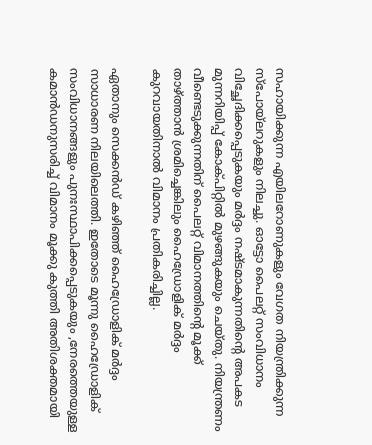സഹായിക്കുന്ന എയിലറോണുകളും വേഗത നിയന്ത്രിക്കുന്ന സ്‌പോയ്ലറുകളും നിലച്ചു. ഓട്ടോ പൈലറ്റ് സംവിധാനം വിച്ഛേദിക്കപ്പെടുകയും മർദ്ദം നഷ്ടമാകുന്നതിന്റെ അപകട മുന്നറിയിപ്പ് കോക്പിറ്റിൽ മുഴങ്ങുകയും ചെയ്ത‌ു. നിയന്ത്രണം വീണ്ടെടുക്കുന്നതിന് പൈലറ്റ് വിമാനത്തിന്റെ മൂക്ക് താഴ്ത്താൻ ശ്രമിച്ചെങ്കിലും ഹൈഡ്രോളിക് മർദ്ദം കുറവായതിനാൽ വിമാനം പ്രതികരിച്ചില്ല.

ഏതാനും സെക്കൻഡ് കഴിഞ്ഞ് ഹൈഡ്രോളിക് മർദ്ദം സാധാരണ നിലയിലെത്തി. ഇതോടെ മൂന്നു ഹൈഡ്രോളിക് സംവിധാനങ്ങളും പുനഃസ്ഥാപിക്കപ്പെടുകയും ,നേരത്തെയുള്ള കമാൻഡനുസരിച്ച് വിമാനം മൂക്കു കുത്തി അതിശക്തമായി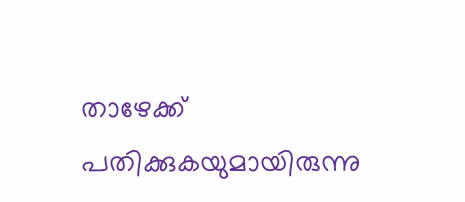താഴേക്ക് പതിക്കുകയുമായിരുന്നു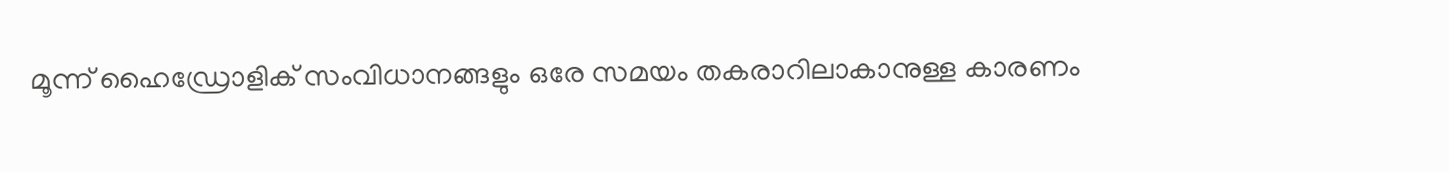മൂന്ന് ഹൈഡ്രോളിക് സംവിധാനങ്ങളും ഒരേ സമയം തകരാറിലാകാനുള്ള കാരണം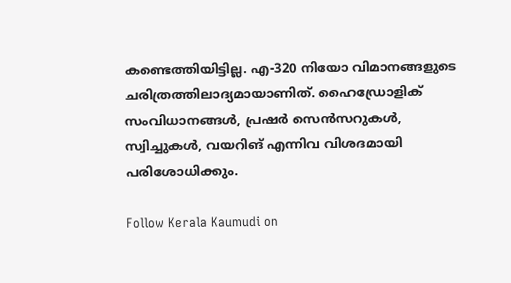കണ്ടെത്തിയിട്ടില്ല. എ-320 നിയോ വിമാനങ്ങളുടെ ചരിത്രത്തിലാദ്യമായാണിത്. ഹൈഡ്രോളിക് സംവിധാനങ്ങൾ, പ്രഷർ സെൻസറുകൾ, സ്വിച്ചുകൾ, വയറിങ് എന്നിവ വിശദമായി പരിശോധിക്കും.

Follow Kerala Kaumudi on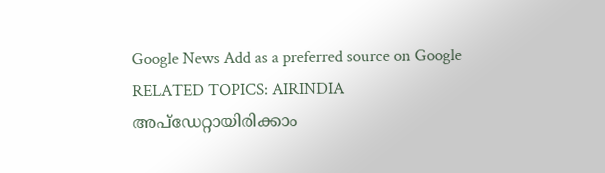Google News Add as a preferred source on Google
RELATED TOPICS: AIRINDIA
അപ്ഡേറ്റായിരിക്കാം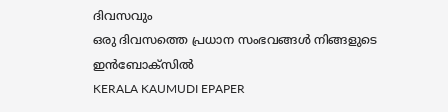ദിവസവും
ഒരു ദിവസത്തെ പ്രധാന സംഭവങ്ങൾ നിങ്ങളുടെ ഇൻബോക്സിൽ
KERALA KAUMUDI EPAPER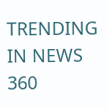TRENDING IN NEWS 360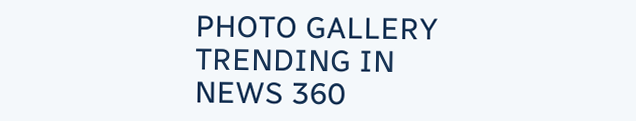PHOTO GALLERY
TRENDING IN NEWS 360